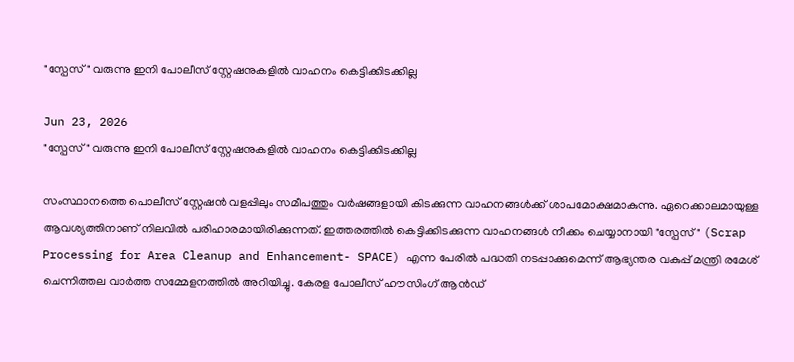"സ്പേസ്" വരുന്നു ഇനി പോലീസ് സ്റ്റേഷനുകളില്‍ വാഹനം കെട്ടിക്കിടക്കില്ല

Jun 23, 2026
"സ്പേസ്" വരുന്നു ഇനി പോലീസ് സ്റ്റേഷനുകളില്‍ വാഹനം കെട്ടിക്കിടക്കില്ല

സംസ്ഥാനത്തെ പൊലീസ് സ്റ്റേഷന്‍ വളപ്പിലും സമീപത്തും വര്‍ഷങ്ങളായി കിടക്കുന്ന വാഹനങ്ങള്‍ക്ക് ശാപമോക്ഷമാകുന്നു. ഏറെക്കാലമായുള്ള ആവശ്യത്തിനാണ് നിലവില്‍ പരിഹാരമായിരിക്കുന്നത്. ഇത്തരത്തില്‍ കെട്ടിക്കിടക്കുന്ന വാഹനങ്ങള്‍ നീക്കം ചെയ്യാനായി "സ്പേസ് " (Scrap Processing for Area Cleanup and Enhancement- SPACE) എന്ന പേരില്‍ പദ്ധതി നടപ്പാക്കുമെന്ന് ആഭ്യന്തര വകുപ്പ് മന്ത്രി രമേശ് ചെന്നിത്തല വാര്‍ത്ത സമ്മേളനത്തില്‍ അറിയിച്ചു. കേരള പോലീസ് ഹൗസിംഗ് ആന്‍ഡ്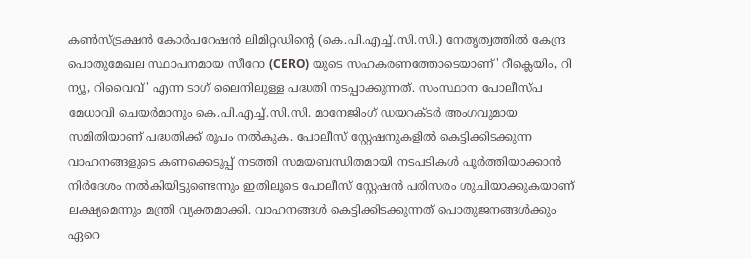കണ്‍സ്ട്രക്ഷന്‍ കോര്‍പറേഷന്‍ ലിമിറ്റഡിന്‍റെ (കെ.പി.എച്ച്.സി.സി.) നേതൃത്വത്തില്‍ കേന്ദ്ര പൊതുമേഖല സ്ഥാപനമായ സീറോ (CERO) യുടെ സഹകരണത്തോടെയാണ്' റീക്ലെയിം, റി ന്യൂ, റിവൈവ്' എന്ന ടാഗ് ലൈനിലുള്ള പദ്ധതി നടപ്പാക്കുന്നത്. സംസ്ഥാന പോലീസ്പ മേധാവി ചെയര്‍മാനും കെ.പി.എച്ച്.സി.സി. മാനേജിംഗ് ഡയറക്ടര്‍ അംഗവുമായ സമിതിയാണ് പദ്ധതിക്ക് രൂപം നല്‍കുക. പോലീസ് സ്റ്റേഷനുകളില്‍ കെട്ടിക്കിടക്കുന്ന വാഹനങ്ങളുടെ കണക്കെടുപ്പ് നടത്തി സമയബന്ധിതമായി നടപടികള്‍ പൂര്‍ത്തിയാക്കാന്‍ നിര്‍ദേശം നല്‍കിയിട്ടുണ്ടെന്നും ഇതിലൂടെ പോലീസ് സ്റ്റേഷന്‍ പരിസരം ശുചിയാക്കുകയാണ് ലക്ഷ്യമെന്നും മന്ത്രി വ്യക്തമാക്കി. വാഹനങ്ങള്‍ കെട്ടിക്കിടക്കുന്നത് പൊതുജനങ്ങള്‍ക്കും ഏറെ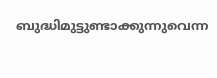ബുദ്ധിമുട്ടുണ്ടാക്കുന്നുവെന്ന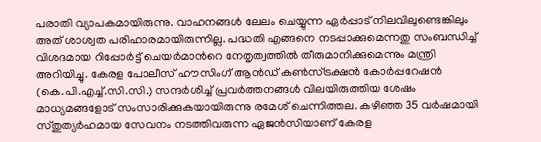പരാതി വ്യാപകമായിരുന്നു. വാഹനങ്ങള്‍ ലേലം ചെയ്യുന്ന ഏര്‍പ്പാട് നിലവിലുണ്ടെങ്കിലും അത് ശാശ്വത പരിഹാരമായിരുന്നില്ല. പദ്ധതി എങ്ങനെ നടപ്പാക്കുമെന്നതു സംബന്ധിച്ച് വിശദമായ റിപ്പോര്‍ട്ട് ചെയര്‍മാന്‍റെ നേതൃത്വത്തില്‍ തീരുമാനിക്കുമെന്നും മന്ത്രി അറിയിച്ചു. കേരള പോലീസ് ഹൗസിംഗ് ആന്‍ഡ് കണ്‍സ്ട്രക്ഷന്‍ കോര്‍പ്പറേഷന്‍ (കെ.പി.എച്ച്.സി.സി.) സന്ദര്‍ശിച്ച് പ്രവര്‍ത്തനങ്ങള്‍ വിലയിരുത്തിയ ശേഷം മാധ്യമങ്ങളോട് സംസാരിക്കുകയായിരുന്നു രമേശ് ചെന്നിത്തല. കഴിഞ്ഞ 35 വര്‍ഷമായി സ്തുത്യര്‍ഹമായ സേവനം നടത്തിവരുന്ന ഏജന്‍സിയാണ് കേരള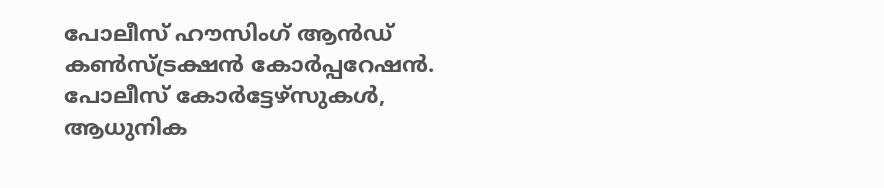പോലീസ് ഹൗസിംഗ് ആന്‍ഡ് കണ്‍സ്ട്രക്ഷന്‍ കോര്‍പ്പറേഷന്‍. പോലീസ് കോര്‍ട്ടേഴ്സുകള്‍, ആധുനിക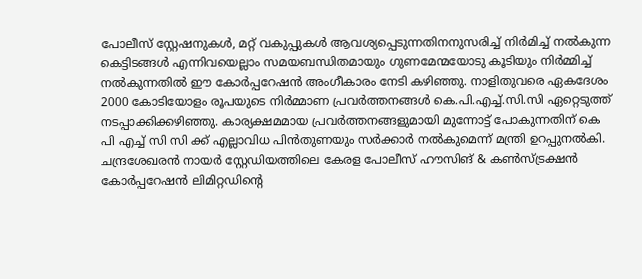പോലീസ് സ്റ്റേഷനുകള്‍, മറ്റ് വകുപ്പുകള്‍ ആവശ്യപ്പെടുന്നതിനനുസരിച്ച് നിര്‍മിച്ച് നല്‍കുന്ന കെട്ടിടങ്ങള്‍ എന്നിവയെല്ലാം സമയബന്ധിതമായും ഗുണമേന്മയോടു കൂടിയും നിര്‍മ്മിച്ച് നല്‍കുന്നതില്‍ ഈ കോര്‍പ്പറേഷന്‍ അംഗീകാരം നേടി കഴിഞ്ഞു. നാളിതുവരെ ഏകദേശം 2000 കോടിയോളം രൂപയുടെ നിര്‍മ്മാണ പ്രവര്‍ത്തനങ്ങള്‍ കെ.പി.എച്ച്.സി.സി ഏറ്റെടുത്ത് നടപ്പാക്കിക്കഴിഞ്ഞു. കാര്യക്ഷമമായ പ്രവര്‍ത്തനങ്ങളുമായി മുന്നോട്ട് പോകുന്നതിന് കെ പി എച്ച് സി സി ക്ക് എല്ലാവിധ പിന്‍തുണയും സര്‍ക്കാര്‍ നല്‍കുമെന്ന് മന്ത്രി ഉറപ്പുനല്‍കി. ചന്ദ്രശേഖരന്‍ നായര്‍ സ്റ്റേഡിയത്തിലെ കേരള പോലീസ് ഹൗസിങ് & കണ്‍സ്ട്രക്ഷന്‍ കോര്‍പ്പറേഷന്‍ ലിമിറ്റഡിന്‍റെ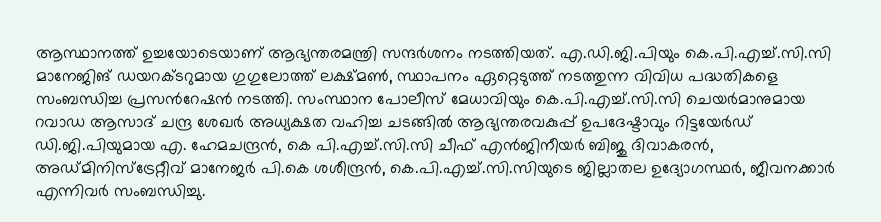ആസ്ഥാനത്ത് ഉച്ചയോടെയാണ് ആഭ്യന്തരമന്ത്രി സന്ദര്‍ശനം നടത്തിയത്. എ.ഡി.ജി.പിയും കെ.പി.എച്ച്.സി.സി മാനേജിങ് ഡയറക്ടറുമായ ഗുഗുലോത്ത് ലക്ഷ്മണ്‍, സ്ഥാപനം ഏറ്റെടുത്ത് നടത്തുന്ന വിവിധ പദ്ധതികളെ സംബന്ധിച്ച പ്രസന്‍റേഷന്‍ നടത്തി. സംസ്ഥാന പോലീസ് മേധാവിയും കെ.പി.എച്ച്.സി.സി ചെയര്‍മാനുമായ റവാഡ ആസാദ് ചന്ദ്ര ശേഖര്‍ അധ്യക്ഷത വഹിച്ച ചടങ്ങില്‍ ആഭ്യന്തരവകുപ്പ് ഉപദേഷ്ടാവും റിട്ടയേര്‍ഡ് ഡി.ജി.പിയുമായ എ. ഹേമചന്ദ്രന്‍, കെ പി.എച്ച്.സി.സി ചീഫ് എന്‍ജിനീയര്‍ ബിജു ദിവാകരന്‍, അഡ്മിനിസ്ട്രേറ്റീവ് മാനേജര്‍ പി.കെ ശശീന്ദ്രന്‍, കെ.പി.എച്ച്.സി.സിയുടെ ജില്ലാതല ഉദ്യോഗസ്ഥര്‍, ജീവനക്കാര്‍ എന്നിവര്‍ സംബന്ധിച്ചു.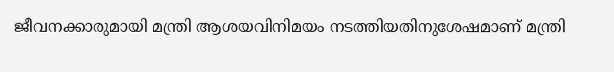ജീവനക്കാരുമായി മന്ത്രി ആശയവിനിമയം നടത്തിയതിനുശേഷമാണ് മന്ത്രി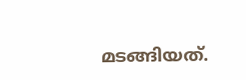മടങ്ങിയത്.